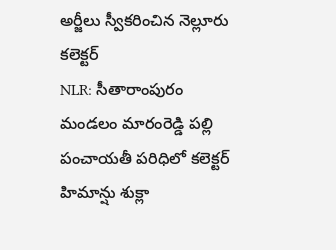అర్జీలు స్వీకరించిన నెల్లూరు కలెక్టర్
NLR: సీతారాంపురం మండలం మారంరెడ్డి పల్లి పంచాయతీ పరిధిలో కలెక్టర్ హిమాన్షు శుక్లా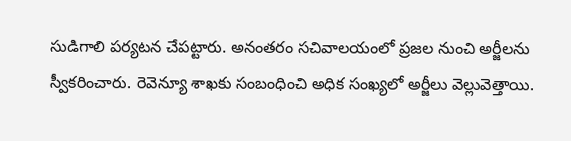సుడిగాలి పర్యటన చేపట్టారు. అనంతరం సచివాలయంలో ప్రజల నుంచి అర్జీలను స్వీకరించారు. రెవెన్యూ శాఖకు సంబంధించి అధిక సంఖ్యలో అర్జీలు వెల్లువెత్తాయి.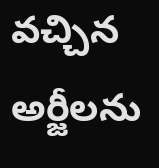వచ్చిన అర్జీలను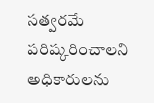సత్వరమే పరిష్కరించాలని అధికారులను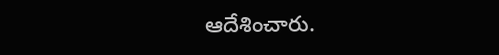ఆదేశించారు.